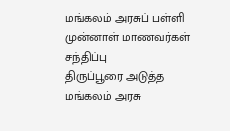மங்கலம் அரசுப் பள்ளி முன்னாள் மாணவர்கள் சந்திப்பு
திருப்பூரை அடுத்த மங்கலம் அரசு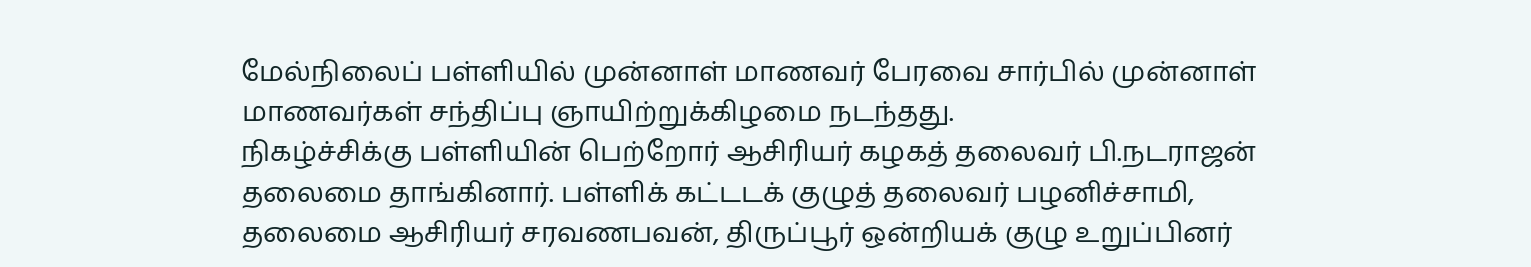மேல்நிலைப் பள்ளியில் முன்னாள் மாணவர் பேரவை சார்பில் முன்னாள் மாணவர்கள் சந்திப்பு ஞாயிற்றுக்கிழமை நடந்தது.
நிகழ்ச்சிக்கு பள்ளியின் பெற்றோர் ஆசிரியர் கழகத் தலைவர் பி.நடராஜன் தலைமை தாங்கினார். பள்ளிக் கட்டடக் குழுத் தலைவர் பழனிச்சாமி, தலைமை ஆசிரியர் சரவணபவன், திருப்பூர் ஒன்றியக் குழு உறுப்பினர்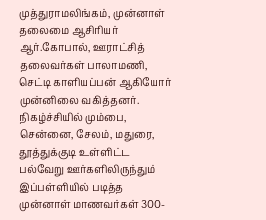முத்துராமலிங்கம், முன்னாள் தலைமை ஆசிரியர் ஆர்.கோபால், ஊராட்சித் தலைவர்கள் பாலாமணி, செட்டி காளியப்பன் ஆகியோர் முன்னிலை வகித்தனர்.
நிகழ்ச்சியில் மும்பை, சென்னை, சேலம், மதுரை, தூத்துக்குடி உள்ளிட்ட பல்வேறு ஊர்களிலிருந்தும் இப்பள்ளியில் படித்த முன்னாள் மாணவர்கள் 300-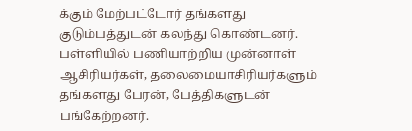க்கும் மேற்பட்டோர் தங்களது குடும்பத்துடன் கலந்து கொண்டனர். பள்ளியில் பணியாற்றிய முன்னாள் ஆசிரியர்கள், தலைமையாசிரியர்களும் தங்களது பேரன், பேத்திகளுடன் பங்கேற்றனர்.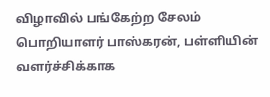விழாவில் பங்கேற்ற சேலம் பொறியாளர் பாஸ்கரன், பள்ளியின் வளர்ச்சிக்காக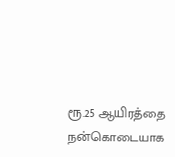ரூ.25 ஆயிரத்தை நன்கொடையாக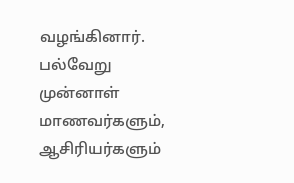வழங்கினார். பல்வேறு முன்னாள் மாணவர்களும், ஆசிரியர்களும்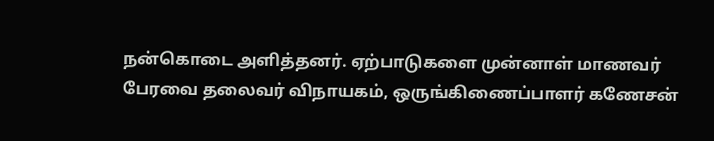நன்கொடை அளித்தனர். ஏற்பாடுகளை முன்னாள் மாணவர் பேரவை தலைவர் விநாயகம், ஒருங்கிணைப்பாளர் கணேசன்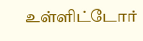உள்ளிட்டோர்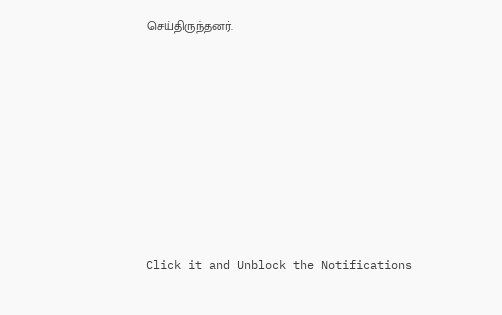செய்திருந்தனர்.












Click it and Unblock the Notifications